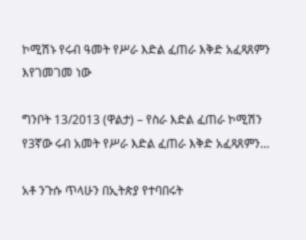ኮሚሽኑ የሩብ ዓመት የሥራ እድል ፈጠራ እቅድ አፈጻጸምን እየገመገመ ነው

ግንቦት 13/2013 (ዋልታ) – የስራ እድል ፈጠራ ኮሚሽን የ3ኛው ሩብ አመት የሥራ እድል ፈጠራ እቅድ አፈጻጸምን…

አቶ ንጉሱ ጥላሁን በኢትጵያ የተባበሩት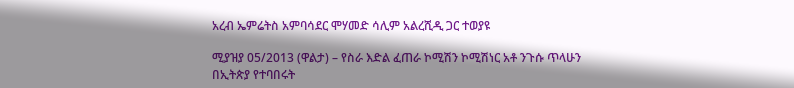አረብ ኤምሬትስ አምባሳደር ሞሃመድ ሳሊም አልረሺዲ ጋር ተወያዩ

ሚያዝያ 05/2013 (ዋልታ) – የስራ እድል ፈጠራ ኮሚሽን ኮሚሽነር አቶ ንጉሱ ጥላሁን በኢትጵያ የተባበሩት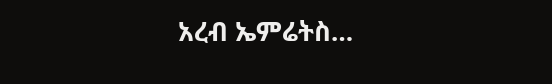አረብ ኤምሬትስ…